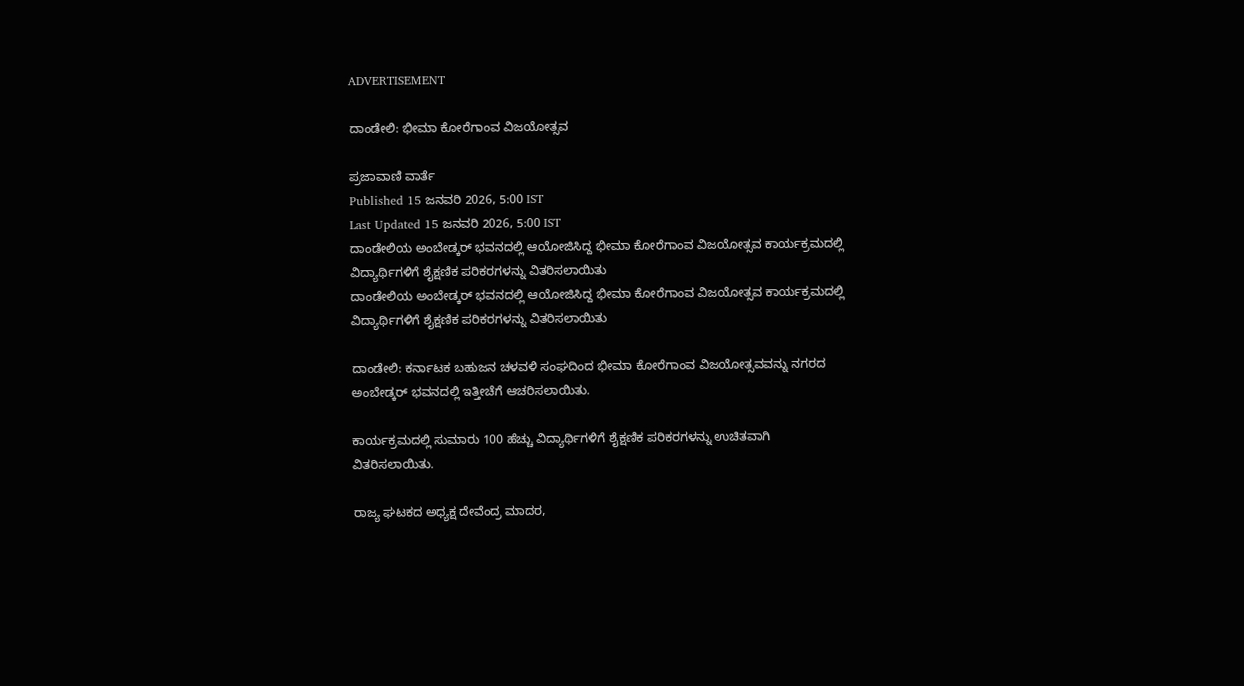ADVERTISEMENT

ದಾಂಡೇಲಿ: ಭೀಮಾ ಕೋರೆಗಾಂವ ವಿಜಯೋತ್ಸವ

ಪ್ರಜಾವಾಣಿ ವಾರ್ತೆ
Published 15 ಜನವರಿ 2026, 5:00 IST
Last Updated 15 ಜನವರಿ 2026, 5:00 IST
ದಾಂಡೇಲಿಯ ಅಂಬೇಡ್ಕರ್ ಭವನದಲ್ಲಿ ಆಯೋಜಿಸಿದ್ದ ಭೀಮಾ ಕೋರೆಗಾಂವ ವಿಜಯೋತ್ಸವ ಕಾರ್ಯಕ್ರಮದಲ್ಲಿ ವಿದ್ಯಾರ್ಥಿಗಳಿಗೆ ಶೈಕ್ಷಣಿಕ ಪರಿಕರಗಳನ್ನು ವಿತರಿಸಲಾಯಿತು
ದಾಂಡೇಲಿಯ ಅಂಬೇಡ್ಕರ್ ಭವನದಲ್ಲಿ ಆಯೋಜಿಸಿದ್ದ ಭೀಮಾ ಕೋರೆಗಾಂವ ವಿಜಯೋತ್ಸವ ಕಾರ್ಯಕ್ರಮದಲ್ಲಿ ವಿದ್ಯಾರ್ಥಿಗಳಿಗೆ ಶೈಕ್ಷಣಿಕ ಪರಿಕರಗಳನ್ನು ವಿತರಿಸಲಾಯಿತು

ದಾಂಡೇಲಿ: ಕರ್ನಾಟಕ ಬಹುಜನ ಚಳವಳಿ ಸಂಘದಿಂದ ಭೀಮಾ ಕೋರೆಗಾಂವ ವಿಜಯೋತ್ಸವವನ್ನು ನಗರದ ಅಂಬೇಡ್ಕರ್ ಭವನದಲ್ಲಿ ಇತ್ತೀಚೆಗೆ ಆಚರಿಸಲಾಯಿತು.

ಕಾರ್ಯಕ್ರಮದಲ್ಲಿ ಸುಮಾರು 100 ಹೆಚ್ಚು ವಿದ್ಯಾರ್ಥಿಗಳಿಗೆ ಶೈಕ್ಷಣಿಕ ಪರಿಕರಗಳನ್ನು ಉಚಿತವಾಗಿ ವಿತರಿಸಲಾಯಿತು.

ರಾಜ್ಯ ಘಟಕದ ಅಧ್ಯಕ್ಷ ದೇವೆಂದ್ರ ಮಾದರ,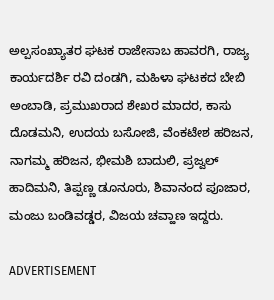ಅಲ್ಪಸಂಖ್ಯಾತರ ಘಟಕ ರಾಜೇಸಾಬ ಹಾವರಗಿ, ರಾಜ್ಯ ಕಾರ್ಯದರ್ಶಿ ರವಿ ದಂಡಗಿ, ಮಹಿಳಾ ಘಟಕದ ಬೇಬಿ ಅಂಬಾಡಿ, ಪ್ರಮುಖರಾದ ಶೇಖರ ಮಾದರ, ಕಾಸು ದೊಡಮನಿ, ಉದಯ ಬಸೋಜಿ, ವೆಂಕಟೇಶ ಹರಿಜನ, ನಾಗಮ್ಮ ಹರಿಜನ, ಭೀಮಶಿ ಬಾದುಲಿ, ಪ್ರಜ್ವಲ್ ಹಾದಿಮನಿ, ತಿಪ್ಪಣ್ಣ ಡೂನೂರು, ಶಿವಾನಂದ ಪೂಜಾರ, ಮಂಜು ಬಂಡಿವಡ್ಡರ, ವಿಜಯ ಚವ್ಹಾಣ ಇದ್ದರು.

ADVERTISEMENT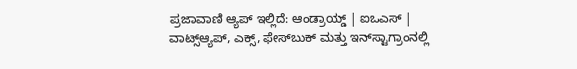ಪ್ರಜಾವಾಣಿ ಆ್ಯಪ್ ಇಲ್ಲಿದೆ: ಆಂಡ್ರಾಯ್ಡ್ | ಐಒಎಸ್ | ವಾಟ್ಸ್ಆ್ಯಪ್, ಎಕ್ಸ್, ಫೇಸ್‌ಬುಕ್ ಮತ್ತು ಇನ್‌ಸ್ಟಾಗ್ರಾಂನಲ್ಲಿ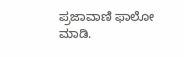ಪ್ರಜಾವಾಣಿ ಫಾಲೋ ಮಾಡಿ.